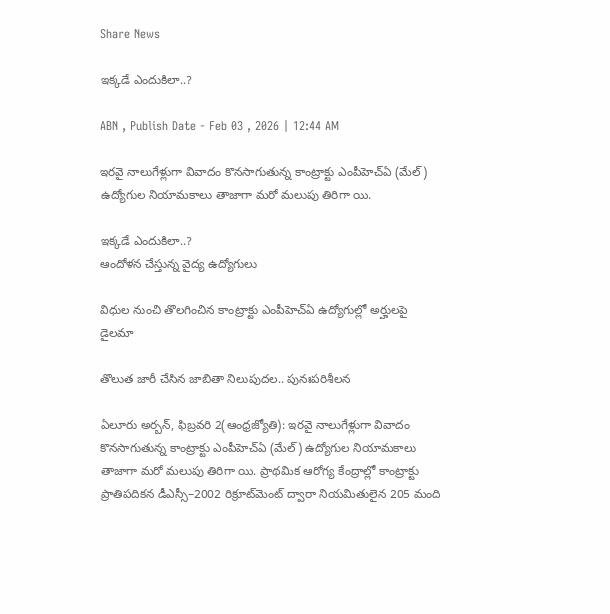Share News

ఇక్కడే ఎందుకిలా..?

ABN , Publish Date - Feb 03 , 2026 | 12:44 AM

ఇరవై నాలుగేళ్లుగా వివాదం కొనసాగుతున్న కాంట్రాక్టు ఎంపీహెచ్‌ఏ (మేల్‌) ఉద్యోగుల నియామకాలు తాజాగా మరో మలుపు తిరిగా యి.

ఇక్కడే ఎందుకిలా..?
ఆందోళన చేస్తున్న వైద్య ఉద్యోగులు

విధుల నుంచి తొలగించిన కాంట్రాక్టు ఎంపీహెచ్‌ఏ ఉద్యోగుల్లో అర్హులపై డైలమా

తొలుత జారీ చేసిన జాబితా నిలుపుదల.. పునఃపరిశీలన

ఏలూరు అర్బన్‌, ఫిబ్రవరి 2(ఆంధ్రజ్యోతి): ఇరవై నాలుగేళ్లుగా వివాదం కొనసాగుతున్న కాంట్రాక్టు ఎంపీహెచ్‌ఏ (మేల్‌) ఉద్యోగుల నియామకాలు తాజాగా మరో మలుపు తిరిగా యి. ప్రాథమిక ఆరోగ్య కేంద్రాల్లో కాంట్రాక్టు ప్రాతిపదికన డీఎస్సీ–2002 రిక్రూట్‌మెంట్‌ ద్వారా నియమితులైన 205 మంది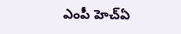ఎంపీ హెచ్‌ఏ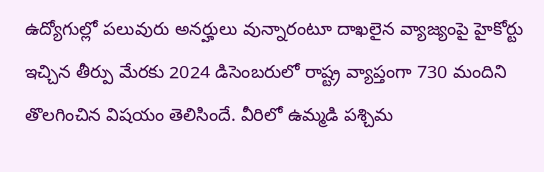ఉద్యోగుల్లో పలువురు అనర్హులు వున్నారంటూ దాఖలైన వ్యాజ్యంపై హైకోర్టు ఇచ్చిన తీర్పు మేరకు 2024 డిసెంబరులో రాష్ట్ర వ్యాప్తంగా 730 మందిని తొలగించిన విషయం తెలిసిందే. వీరిలో ఉమ్మడి పశ్చిమ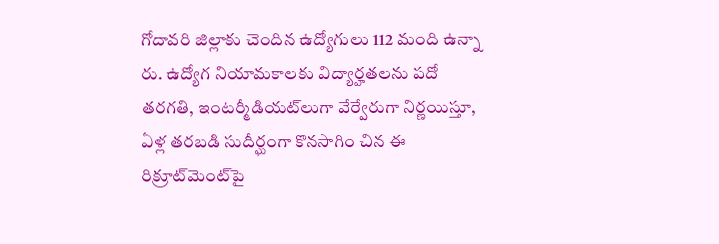గోదావరి జిల్లాకు చెందిన ఉద్యోగులు 112 మంది ఉన్నా రు. ఉద్యోగ నియామకాలకు విద్యార్హతలను పదో తరగతి, ఇంటర్మీడియట్‌లుగా వేర్వేరుగా నిర్ణయిస్తూ, ఏళ్ల తరబడి సుదీర్ఘంగా కొనసాగిం చిన ఈ రిక్రూట్‌మెంట్‌పై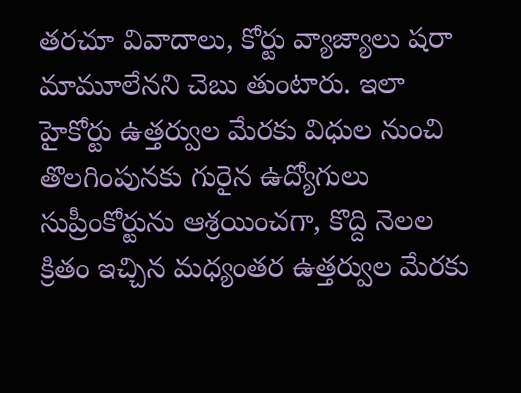తరచూ వివాదాలు, కోర్టు వ్యాజ్యాలు షరా మామూలేనని చెబు తుంటారు. ఇలా హైకోర్టు ఉత్తర్వుల మేరకు విధుల నుంచి తొలగింపునకు గురైన ఉద్యోగులు సుప్రీంకోర్టును ఆశ్రయించగా, కొద్ది నెలల క్రితం ఇచ్చిన మధ్యంతర ఉత్తర్వుల మేరకు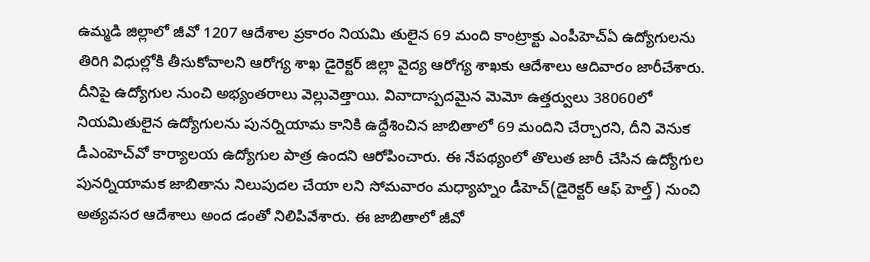ఉమ్మడి జిల్లాలో జీవో 1207 ఆదేశాల ప్రకారం నియమి తులైన 69 మంది కాంట్రాక్టు ఎంపీహెచ్‌ఏ ఉద్యోగులను తిరిగి విధుల్లోకి తీసుకోవాలని ఆరోగ్య శాఖ డైరెక్టర్‌ జిల్లా వైద్య ఆరోగ్య శాఖకు ఆదేశాలు ఆదివారం జారీచేశారు. దీనిపై ఉద్యోగుల నుంచి అభ్యంతరాలు వెల్లువెత్తాయి. వివాదాస్పదమైన మెమో ఉత్తర్వులు 38060లో నియమితులైన ఉద్యోగులను పునర్నియామ కానికి ఉద్దేశించిన జాబితాలో 69 మందిని చేర్చారని, దీని వెనుక డీఎంహెచ్‌వో కార్యాలయ ఉద్యోగుల పాత్ర ఉందని ఆరోపించారు. ఈ నేపథ్యంలో తొలుత జారీ చేసిన ఉద్యోగుల పునర్నియామక జాబితాను నిలుపుదల చేయా లని సోమవారం మధ్యాహ్నం డీహెచ్‌(డైరెక్టర్‌ ఆఫ్‌ హెల్త్‌) నుంచి అత్యవసర ఆదేశాలు అంద డంతో నిలిపివేశారు. ఈ జాబితాలో జీవో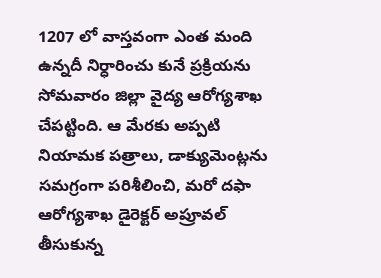1207 లో వాస్తవంగా ఎంత మంది ఉన్నదీ నిర్ధారించు కునే ప్రక్రియను సోమవారం జిల్లా వైద్య ఆరోగ్యశాఖ చేపట్టింది. ఆ మేరకు అప్పటి నియామక పత్రాలు, డాక్యుమెంట్లను సమగ్రంగా పరిశీలించి, మరో దఫా ఆరోగ్యశాఖ డైరెక్టర్‌ అప్రూవల్‌ తీసుకున్న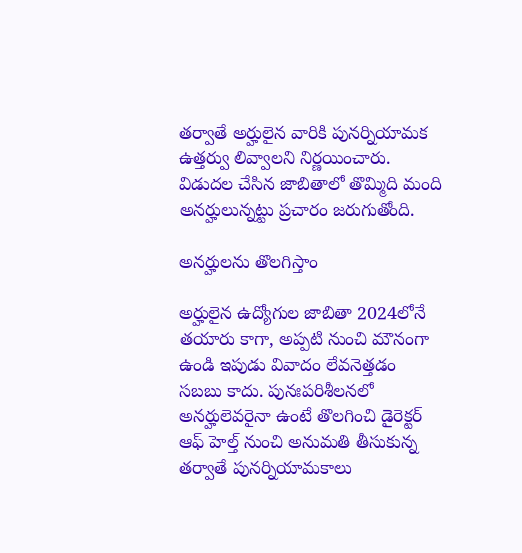తర్వాతే అర్హులైన వారికి పునర్నియామక ఉత్తర్వు లివ్వాలని నిర్ణయించారు. విడుదల చేసిన జాబితాలో తొమ్మిది మంది అనర్హులున్నట్టు ప్రచారం జరుగుతోంది.

అనర్హులను తొలగిస్తాం

అర్హులైన ఉద్యోగుల జాబితా 2024లోనే తయారు కాగా, అప్పటి నుంచి మౌనంగా ఉండి ఇపుడు వివాదం లేవనెత్తడం సబబు కాదు. పునఃపరిశీలనలో అనర్హులెవరైనా ఉంటే తొలగించి డైరెక్టర్‌ ఆఫ్‌ హెల్త్‌ నుంచి అనుమతి తీసుకున్న తర్వాతే పునర్నియామకాలు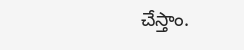చేస్తాం.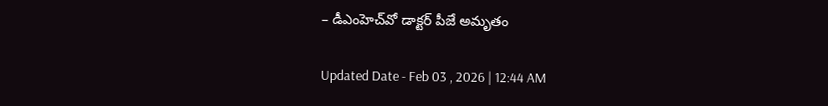– డీఎంహెచ్‌వో డాక్టర్‌ పీజే అమృతం

Updated Date - Feb 03 , 2026 | 12:44 AM